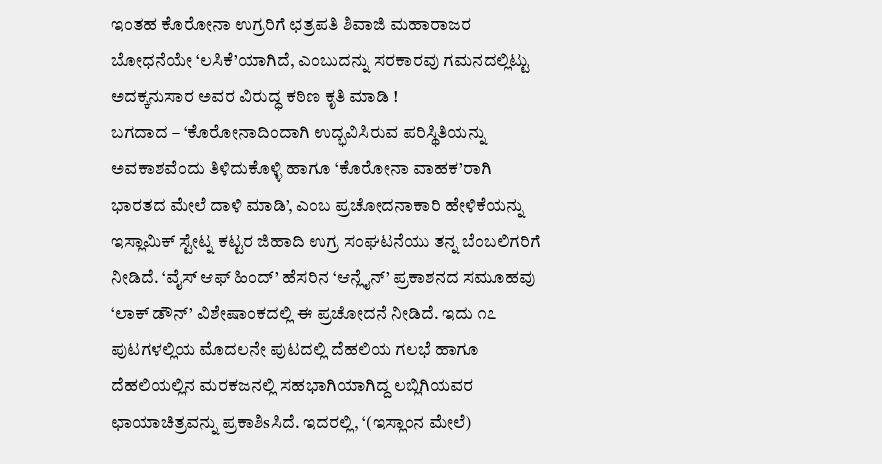ಇಂತಹ ಕೊರೋನಾ ಉಗ್ರರಿಗೆ ಛತ್ರಪತಿ ಶಿವಾಜಿ ಮಹಾರಾಜರ ಬೋಧನೆಯೇ ‘ಲಸಿಕೆ’ಯಾಗಿದೆ, ಎಂಬುದನ್ನು ಸರಕಾರವು ಗಮನದಲ್ಲಿಟ್ಟು ಅದಕ್ಕನುಸಾರ ಅವರ ವಿರುದ್ಧ ಕಠಿಣ ಕೃತಿ ಮಾಡಿ !
ಬಗದಾದ – ‘ಕೊರೋನಾದಿಂದಾಗಿ ಉದ್ಭವಿಸಿರುವ ಪರಿಸ್ಥಿತಿಯನ್ನು ಅವಕಾಶವೆಂದು ತಿಳಿದುಕೊಳ್ಳಿ ಹಾಗೂ ‘ಕೊರೋನಾ ವಾಹಕ’ರಾಗಿ ಭಾರತದ ಮೇಲೆ ದಾಳಿ ಮಾಡಿ’, ಎಂಬ ಪ್ರಚೋದನಾಕಾರಿ ಹೇಳಿಕೆಯನ್ನು ಇಸ್ಲಾಮಿಕ್ ಸ್ಟೇಟ್ನ ಕಟ್ಟರ ಜಿಹಾದಿ ಉಗ್ರ ಸಂಘಟನೆಯು ತನ್ನ ಬೆಂಬಲಿಗರಿಗೆ ನೀಡಿದೆ. ‘ವೈಸ್ ಆಫ್ ಹಿಂದ್’ ಹೆಸರಿನ ‘ಆನ್ಲೈನ್’ ಪ್ರಕಾಶನದ ಸಮೂಹವು ‘ಲಾಕ್ ಡೌನ್’ ವಿಶೇಷಾಂಕದಲ್ಲಿ ಈ ಪ್ರಚೋದನೆ ನೀಡಿದೆ. ಇದು ೧೭ ಪುಟಗಳಲ್ಲಿಯ ಮೊದಲನೇ ಪುಟದಲ್ಲಿ ದೆಹಲಿಯ ಗಲಭೆ ಹಾಗೂ ದೆಹಲಿಯಲ್ಲಿನ ಮರಕಜನಲ್ಲಿ ಸಹಭಾಗಿಯಾಗಿದ್ದ ಲಬ್ಲಿಗಿಯವರ ಛಾಯಾಚಿತ್ರವನ್ನು ಪ್ರಕಾಶಿsಸಿದೆ. ಇದರಲ್ಲಿ, ‘(ಇಸ್ಲಾಂನ ಮೇಲೆ)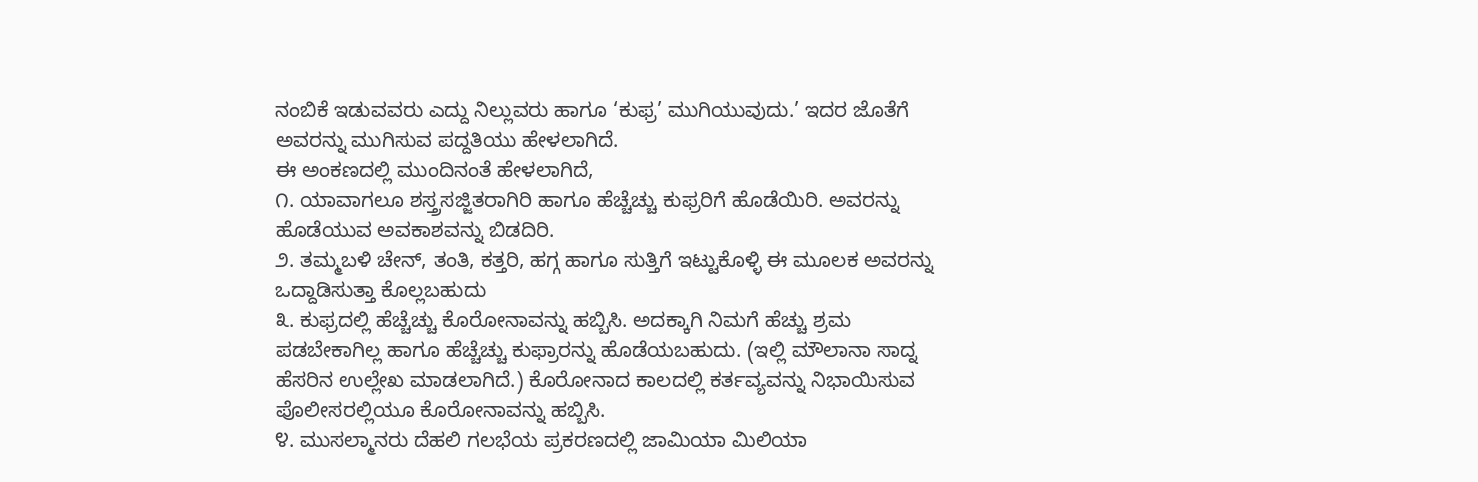ನಂಬಿಕೆ ಇಡುವವರು ಎದ್ದು ನಿಲ್ಲುವರು ಹಾಗೂ ‘ಕುಫ್ರ’ ಮುಗಿಯುವುದು.’ ಇದರ ಜೊತೆಗೆ ಅವರನ್ನು ಮುಗಿಸುವ ಪದ್ದತಿಯು ಹೇಳಲಾಗಿದೆ.
ಈ ಅಂಕಣದಲ್ಲಿ ಮುಂದಿನಂತೆ ಹೇಳಲಾಗಿದೆ,
೧. ಯಾವಾಗಲೂ ಶಸ್ತ್ರಸಜ್ಜಿತರಾಗಿರಿ ಹಾಗೂ ಹೆಚ್ಚೆಚ್ಚು ಕುಫ್ರರಿಗೆ ಹೊಡೆಯಿರಿ. ಅವರನ್ನು ಹೊಡೆಯುವ ಅವಕಾಶವನ್ನು ಬಿಡದಿರಿ.
೨. ತಮ್ಮಬಳಿ ಚೇನ್, ತಂತಿ, ಕತ್ತರಿ, ಹಗ್ಗ ಹಾಗೂ ಸುತ್ತಿಗೆ ಇಟ್ಟುಕೊಳ್ಳಿ ಈ ಮೂಲಕ ಅವರನ್ನು ಒದ್ದಾಡಿಸುತ್ತಾ ಕೊಲ್ಲಬಹುದು
೩. ಕುಫ್ರದಲ್ಲಿ ಹೆಚ್ಚೆಚ್ಚು ಕೊರೋನಾವನ್ನು ಹಬ್ಬಿಸಿ. ಅದಕ್ಕಾಗಿ ನಿಮಗೆ ಹೆಚ್ಚು ಶ್ರಮ ಪಡಬೇಕಾಗಿಲ್ಲ ಹಾಗೂ ಹೆಚ್ಚೆಚ್ಚು ಕುಫ್ರಾರನ್ನು ಹೊಡೆಯಬಹುದು. (ಇಲ್ಲಿ ಮೌಲಾನಾ ಸಾದ್ನ ಹೆಸರಿನ ಉಲ್ಲೇಖ ಮಾಡಲಾಗಿದೆ.) ಕೊರೋನಾದ ಕಾಲದಲ್ಲಿ ಕರ್ತವ್ಯವನ್ನು ನಿಭಾಯಿಸುವ ಪೊಲೀಸರಲ್ಲಿಯೂ ಕೊರೋನಾವನ್ನು ಹಬ್ಬಿಸಿ.
೪. ಮುಸಲ್ಮಾನರು ದೆಹಲಿ ಗಲಭೆಯ ಪ್ರಕರಣದಲ್ಲಿ ಜಾಮಿಯಾ ಮಿಲಿಯಾ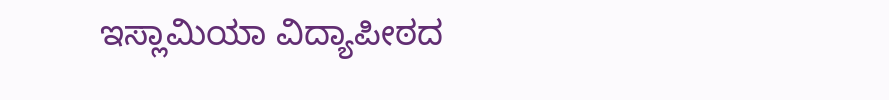ಇಸ್ಲಾಮಿಯಾ ವಿದ್ಯಾಪೀಠದ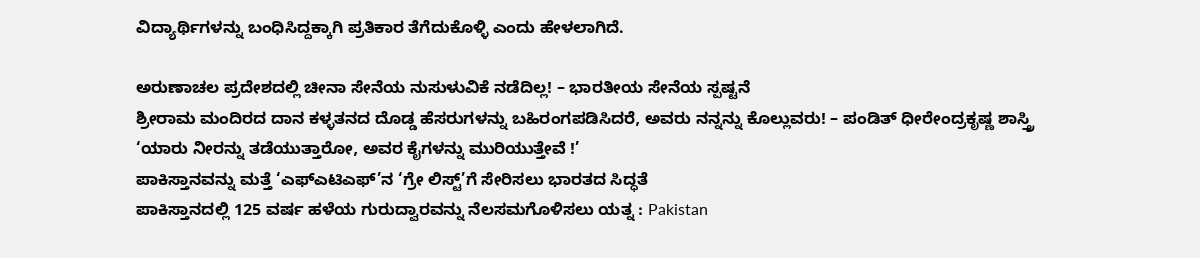ವಿದ್ಯಾರ್ಥಿಗಳನ್ನು ಬಂಧಿಸಿದ್ದಕ್ಕಾಗಿ ಪ್ರತಿಕಾರ ತೆಗೆದುಕೊಳ್ಳಿ ಎಂದು ಹೇಳಲಾಗಿದೆ.

ಅರುಣಾಚಲ ಪ್ರದೇಶದಲ್ಲಿ ಚೀನಾ ಸೇನೆಯ ನುಸುಳುವಿಕೆ ನಡೆದಿಲ್ಲ! – ಭಾರತೀಯ ಸೇನೆಯ ಸ್ಪಷ್ಟನೆ
ಶ್ರೀರಾಮ ಮಂದಿರದ ದಾನ ಕಳ್ಳತನದ ದೊಡ್ಡ ಹೆಸರುಗಳನ್ನು ಬಹಿರಂಗಪಡಿಸಿದರೆ, ಅವರು ನನ್ನನ್ನು ಕೊಲ್ಲುವರು! – ಪಂಡಿತ್ ಧೀರೇಂದ್ರಕೃಷ್ಣ ಶಾಸ್ತ್ರಿ
‘ಯಾರು ನೀರನ್ನು ತಡೆಯುತ್ತಾರೋ, ಅವರ ಕೈಗಳನ್ನು ಮುರಿಯುತ್ತೇವೆ !’
ಪಾಕಿಸ್ತಾನವನ್ನು ಮತ್ತೆ ‘ಎಫ್ಎಟಿಎಫ್’ನ ‘ಗ್ರೇ ಲಿಸ್ಟ್’ಗೆ ಸೇರಿಸಲು ಭಾರತದ ಸಿದ್ಧತೆ
ಪಾಕಿಸ್ತಾನದಲ್ಲಿ 125 ವರ್ಷ ಹಳೆಯ ಗುರುದ್ವಾರವನ್ನು ನೆಲಸಮಗೊಳಿಸಲು ಯತ್ನ : Pakistan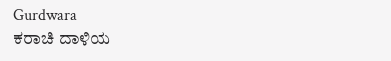Gurdwara
ಕರಾಚಿ ದಾಳಿಯ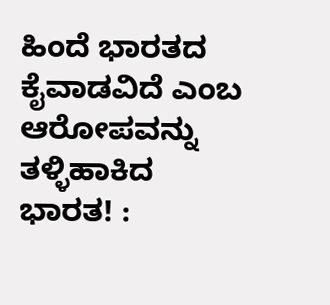ಹಿಂದೆ ಭಾರತದ ಕೈವಾಡವಿದೆ ಎಂಬ ಆರೋಪವನ್ನು ತಳ್ಳಿಹಾಕಿದ ಭಾರತ! :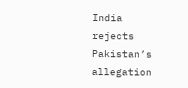India rejects Pakistan’s allegation